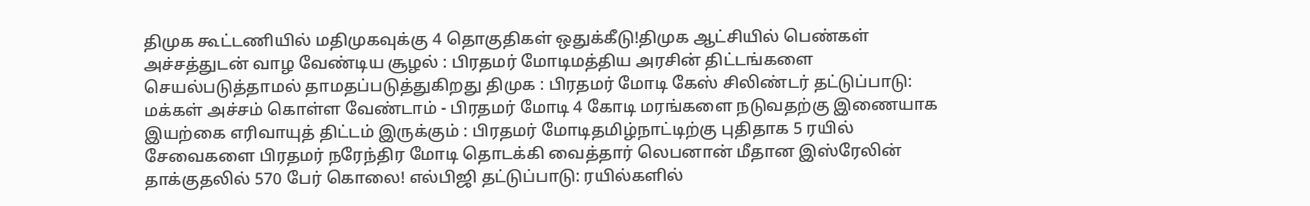திமுக கூட்டணியில் மதிமுகவுக்கு 4 தொகுதிகள் ஒதுக்கீடு!திமுக ஆட்சியில் பெண்கள் அச்சத்துடன் வாழ வேண்டிய சூழல் : பிரதமர் மோடிமத்திய அரசின் திட்டங்களை செயல்படுத்தாமல் தாமதப்படுத்துகிறது திமுக : பிரதமர் மோடி கேஸ் சிலிண்டர் தட்டுப்பாடு: மக்கள் அச்சம் கொள்ள வேண்டாம் - பிரதமர் மோடி 4 கோடி மரங்களை நடுவதற்கு இணையாக இயற்கை எரிவாயுத் திட்டம் இருக்கும் : பிரதமர் மோடிதமிழ்நாட்டிற்கு புதிதாக 5 ரயில் சேவைகளை பிரதமர் நரேந்திர மோடி தொடக்கி வைத்தார் லெபனான் மீதான இஸ்ரேலின் தாக்குதலில் 570 பேர் கொலை! எல்பிஜி தட்டுப்பாடு: ரயில்களில்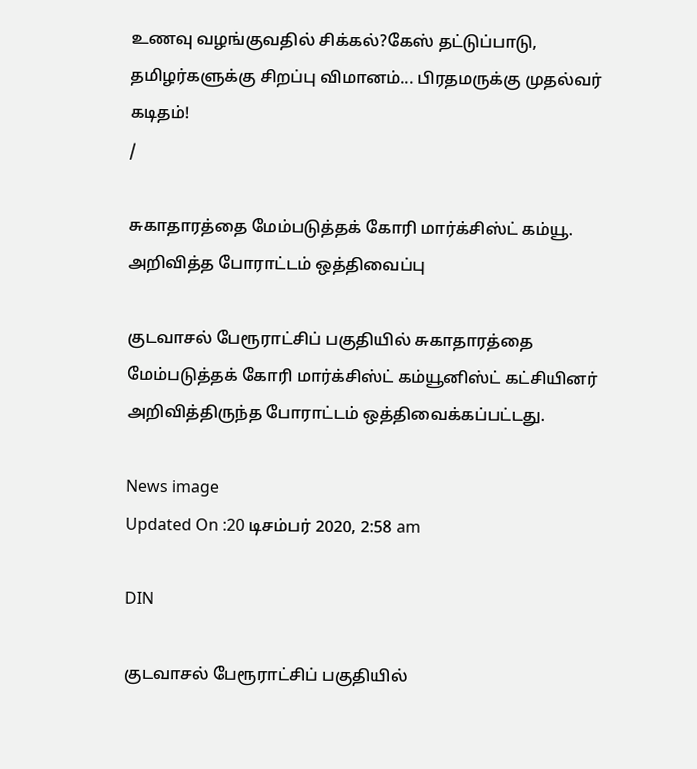உணவு வழங்குவதில் சிக்கல்?கேஸ் தட்டுப்பாடு, தமிழர்களுக்கு சிறப்பு விமானம்... பிரதமருக்கு முதல்வர் கடிதம்!
/

சுகாதாரத்தை மேம்படுத்தக் கோரி மார்க்சிஸ்ட் கம்யூ. அறிவித்த போராட்டம் ஒத்திவைப்பு

குடவாசல் பேரூராட்சிப் பகுதியில் சுகாதாரத்தை மேம்படுத்தக் கோரி மார்க்சிஸ்ட் கம்யூனிஸ்ட் கட்சியினர் அறிவித்திருந்த போராட்டம் ஒத்திவைக்கப்பட்டது.

News image
Updated On :20 டிசம்பர் 2020, 2:58 am

DIN

குடவாசல் பேரூராட்சிப் பகுதியில்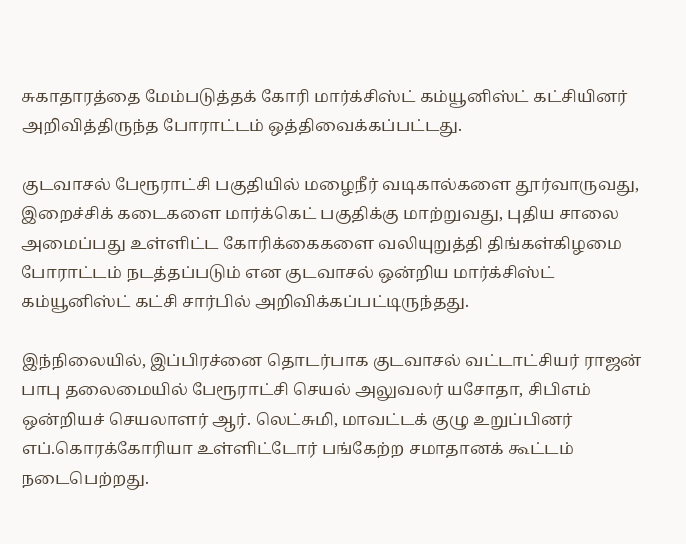சுகாதாரத்தை மேம்படுத்தக் கோரி மார்க்சிஸ்ட் கம்யூனிஸ்ட் கட்சியினர் அறிவித்திருந்த போராட்டம் ஒத்திவைக்கப்பட்டது.

குடவாசல் பேரூராட்சி பகுதியில் மழைநீர் வடிகால்களை தூர்வாருவது, இறைச்சிக் கடைகளை மார்க்கெட் பகுதிக்கு மாற்றுவது, புதிய சாலை அமைப்பது உள்ளிட்ட கோரிக்கைகளை வலியுறுத்தி திங்கள்கிழமை போராட்டம் நடத்தப்படும் என குடவாசல் ஒன்றிய மார்க்சிஸ்ட் கம்யூனிஸ்ட் கட்சி சார்பில் அறிவிக்கப்பட்டிருந்தது.

இந்நிலையில், இப்பிரச்னை தொடர்பாக குடவாசல் வட்டாட்சியர் ராஜன் பாபு தலைமையில் பேரூராட்சி செயல் அலுவலர் யசோதா, சிபிஎம் ஒன்றியச் செயலாளர் ஆர். லெட்சுமி, மாவட்டக் குழு உறுப்பினர் எப்.கொரக்கோரியா உள்ளிட்டோர் பங்கேற்ற சமாதானக் கூட்டம் நடைபெற்றது.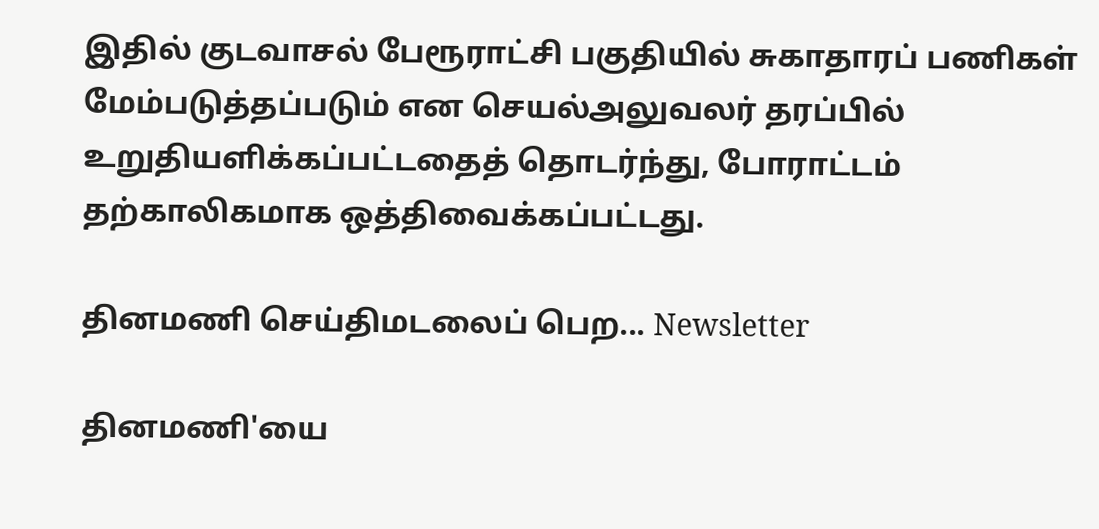இதில் குடவாசல் பேரூராட்சி பகுதியில் சுகாதாரப் பணிகள் மேம்படுத்தப்படும் என செயல்அலுவலர் தரப்பில் உறுதியளிக்கப்பட்டதைத் தொடர்ந்து, போராட்டம் தற்காலிகமாக ஒத்திவைக்கப்பட்டது.

தினமணி செய்திமடலைப் பெற... Newsletter

தினமணி'யை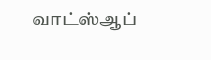வாட்ஸ்ஆப்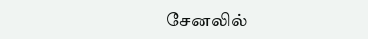சேனலில்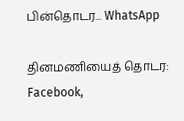பின்தொடர... WhatsApp

தினமணியைத் தொடர: Facebook,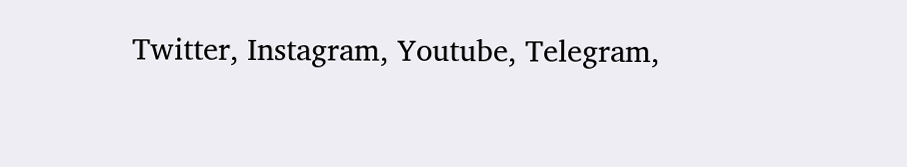Twitter, Instagram, Youtube, Telegram,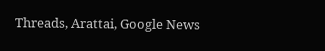Threads, Arattai, Google News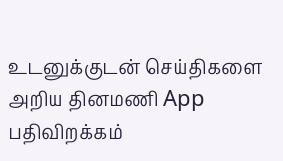உடனுக்குடன் செய்திகளை அறிய தினமணி App பதிவிறக்கம்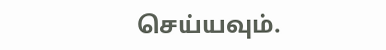செய்யவும்.